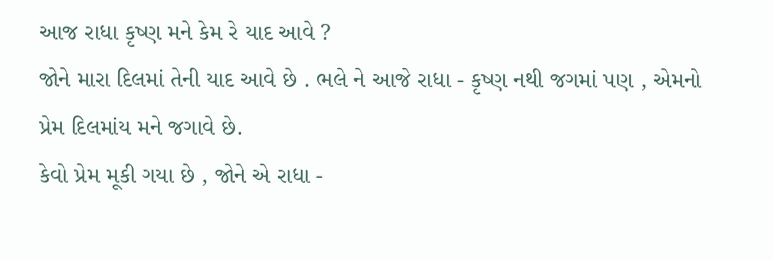આજ રાધા કૃષ્ણ મને કેમ રે યાદ આવે ?
જોને મારા દિલમાં તેની યાદ આવે છે . ભલે ને આજે રાધા - કૃષ્ણ નથી જગમાં પણ , એમનો પ્રેમ દિલમાંય મને જગાવે છે.
કેવો પ્રેમ મૂકી ગયા છે , જોને એ રાધા -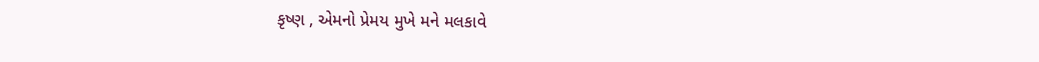કૃષ્ણ , એમનો પ્રેમય મુખે મને મલકાવે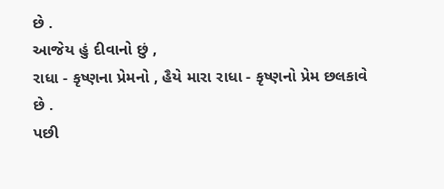છે .
આજેય હું દીવાનો છું ,
રાધા - કૃષ્ણના પ્રેમનો , હૈયે મારા રાધા - કૃષ્ણનો પ્રેમ છલકાવે છે .
પછી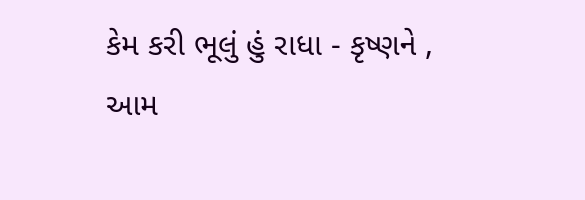કેમ કરી ભૂલું હું રાધા - કૃષ્ણને ,
આમ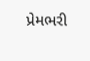પ્રેમભરી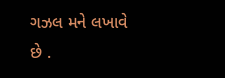ગઝલ મને લખાવે છે .